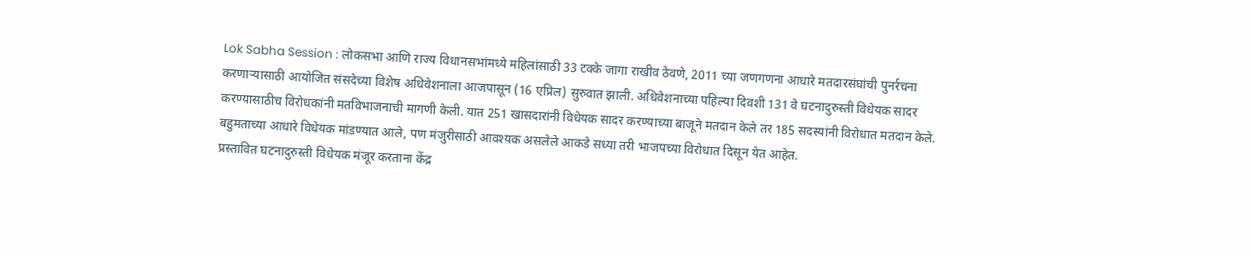Lok Sabha Session : लोकसभा आणि राज्य विधानसभांमध्ये महिलांसाठी 33 टक्के जागा राखीव ठेवणे, 2011 च्या जणगणना आधारे मतदारसंघांची पुनर्रचना करणाऱ्यासाठी आयोजित संसदेच्या विशेष अधिवेशनाला आजपासून (16 एप्रिल) सुरुवात झाली. अधिवेशनाच्या पहिल्या दिवशी 131 वे घटनादुरुस्ती विधेयक सादर करण्यासाठीच विरोधकांनी मतविभाजनाची मागणी केली. यात 251 खासदारांनी विधेयक सादर करण्याच्या बाजूने मतदान केले तर 185 सदस्यांनी विरोधात मतदान केले. बहुमताच्या आधारे विधेयक मांडण्यात आले, पण मंजुरीसाठी आवश्यक असलेले आकडे सध्या तरी भाजपच्या विरोधात दिसून येत आहेत.
प्रस्तावित घटनादुरुस्ती विधेयक मंजूर करताना केंद्र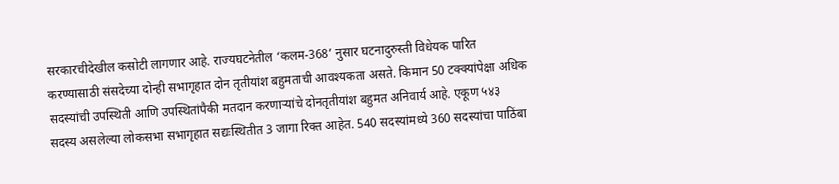सरकारचीदेखील कसोटी लागणार आहे. राज्यघटनेतील ‘कलम-368’ नुसार घटनादुरुस्ती विधेयक पारित करण्यासाठी संसदेच्या दोन्ही सभागृहात दोन तृतीयांश बहुमताची आवश्यकता असते. किमान 50 टक्क्यांपेक्षा अधिक सदस्यांची उपस्थिती आणि उपस्थितांपैकी मतदान करणाऱ्यांचे दोनतृतीयांश बहुमत अनिवार्य आहे. एकूण ५४३ सदस्य असलेल्या लोकसभा सभागृहात सद्यःस्थितीत 3 जागा रिक्त आहेत. 540 सदस्यांमध्ये 360 सदस्यांचा पाठिंबा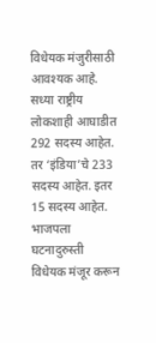विधेयक मंजुरीसाठी आवश्यक आहे.
सध्या राष्ट्रीय लोकशाही आघाडीत 292 सदस्य आहेत. तर ‘इंडिया’चे 233 सदस्य आहेत. इतर 15 सदस्य आहेत. भाजपला घटनादुरुस्ती विधेयक मंजूर करून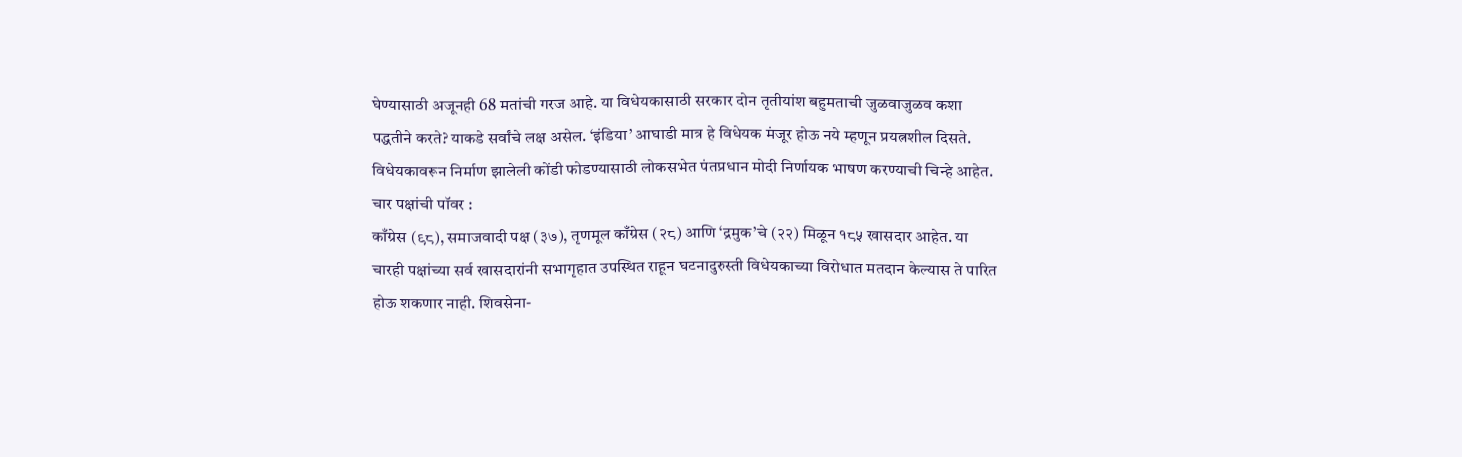घेण्यासाठी अजूनही 68 मतांची गरज आहे. या विधेयकासाठी सरकार दोन तृतीयांश बहुमताची जुळवाजुळव कशा पद्धतीने करते? याकडे सर्वांचे लक्ष असेल. ‘इंडिया’ आघाडी मात्र हे विधेयक मंजूर होऊ नये म्हणून प्रयत्नशील दिसते. विधेयकावरून निर्माण झालेली कोंडी फोडण्यासाठी लोकसभेत पंतप्रधान मोदी निर्णायक भाषण करण्याची चिन्हे आहेत.
चार पक्षांची पॉवर :
काँग्रेस (९८), समाजवादी पक्ष (३७), तृणमूल काँग्रेस (२८) आणि ‘द्रमुक’चे (२२) मिळून १८५ खासदार आहेत. या चारही पक्षांच्या सर्व खासदारांनी सभागृहात उपस्थित राहून घटनादुरुस्ती विधेयकाच्या विरोधात मतदान केल्यास ते पारित होऊ शकणार नाही. शिवसेना-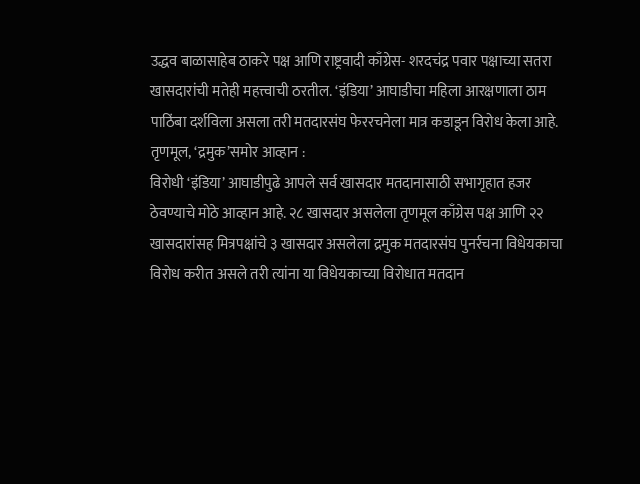उद्धव बाळासाहेब ठाकरे पक्ष आणि राष्ट्रवादी काँग्रेस- शरदचंद्र पवार पक्षाच्या सतरा खासदारांची मतेही महत्त्वाची ठरतील. ‘इंडिया’ आघाडीचा महिला आरक्षणाला ठाम पाठिंबा दर्शविला असला तरी मतदारसंघ फेररचनेला मात्र कडाडून विरोध केला आहे.
तृणमूल, ‘द्रमुक’समोर आव्हान :
विरोधी ‘इंडिया’ आघाडीपुढे आपले सर्व खासदार मतदानासाठी सभागृहात हजर ठेवण्याचे मोठे आव्हान आहे. २८ खासदार असलेला तृणमूल काँग्रेस पक्ष आणि २२ खासदारांसह मित्रपक्षांचे ३ खासदार असलेला द्रमुक मतदारसंघ पुनर्रचना विधेयकाचा विरोध करीत असले तरी त्यांना या विधेयकाच्या विरोधात मतदान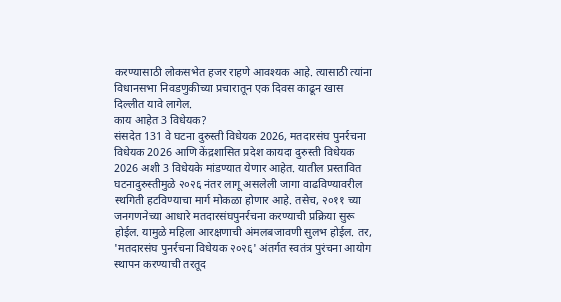करण्यासाठी लोकसभेत हजर राहणे आवश्यक आहे. त्यासाठी त्यांना विधानसभा निवडणुकीच्या प्रचारातून एक दिवस काढून खास दिल्लीत यावे लागेल.
काय आहेत 3 विधेयक?
संसदेत 131 वे घटना दुरुस्ती विधेयक 2026, मतदारसंघ पुनर्रचना विधेयक 2026 आणि केंद्रशासित प्रदेश कायदा दुरुस्ती विधेयक 2026 अशी 3 विधेयके मांडण्यात येणार आहेत. यातील प्रस्तावित घटनादुरुस्तीमुळे २०२६ नंतर लागू असलेली जागा वाढविण्यावरील स्थगिती हटविण्याचा मार्ग मोकळा होणार आहे. तसेच, २०११ च्या जनगणनेच्या आधारे मतदारसंघपुनर्रचना करण्याची प्रक्रिया सुरू होईल. यामुळे महिला आरक्षणाची अंमलबजावणी सुलभ होईल. तर, 'मतदारसंघ पुनर्रचना विधेयक २०२६' अंतर्गत स्वतंत्र पुरंचना आयोग स्थापन करण्याची तरतूद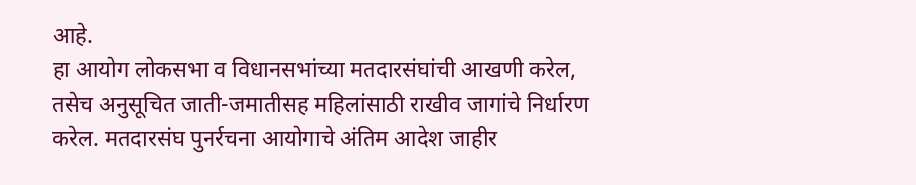आहे.
हा आयोग लोकसभा व विधानसभांच्या मतदारसंघांची आखणी करेल, तसेच अनुसूचित जाती-जमातीसह महिलांसाठी राखीव जागांचे निर्धारण करेल. मतदारसंघ पुनर्रचना आयोगाचे अंतिम आदेश जाहीर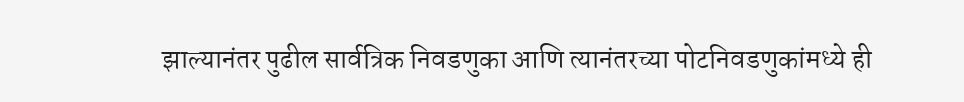झाल्यानंतर पुढील सार्वत्रिक निवडणुका आणि त्यानंतरच्या पोटनिवडणुकांमध्ये ही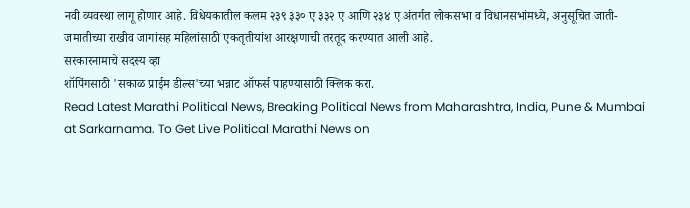नवी व्यवस्था लागू होणार आहे. विधेयकातील कलम २३९ ३३० ए ३३२ ए आणि २३४ ए अंतर्गत लोकसभा व विधानसभांमध्ये, अनुसूचित जाती-जमातीच्या राखीव जागांसह महिलांसाठी एकतृतीयांश आरक्षणाची तरतूद करण्यात आली आहे.
सरकारनामाचे सदस्य व्हा
शॉपिंगसाठी 'सकाळ प्राईम डील्स'च्या भन्नाट ऑफर्स पाहण्यासाठी क्लिक करा.
Read Latest Marathi Political News, Breaking Political News from Maharashtra, India, Pune & Mumbai at Sarkarnama. To Get Live Political Marathi News on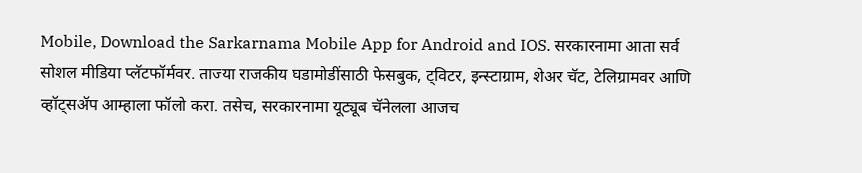Mobile, Download the Sarkarnama Mobile App for Android and IOS. सरकारनामा आता सर्व सोशल मीडिया प्लॅटफॉर्मवर. ताज्या राजकीय घडामोडींसाठी फेसबुक, ट्विटर, इन्स्टाग्राम, शेअर चॅट, टेलिग्रामवर आणि व्हॉट्सॲप आम्हाला फॉलो करा. तसेच, सरकारनामा यूट्यूब चॅनेलला आजच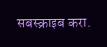सबस्क्राइब करा.